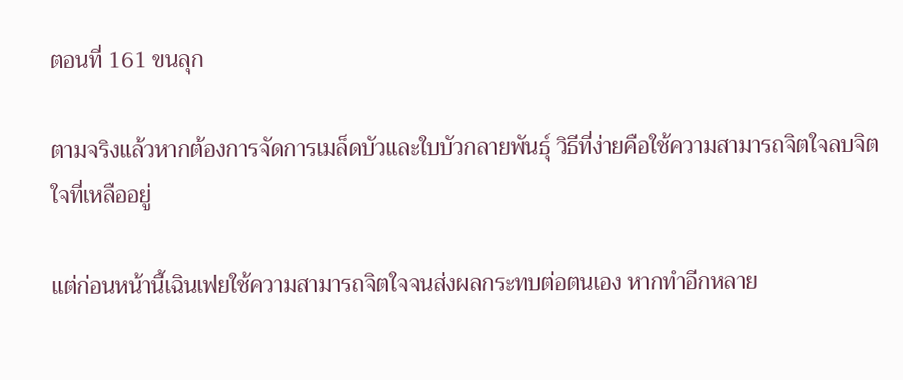ตอนที่ 161 ขนลุก

ตามจริงแล้วหากต้องการจัดการเมล็ดบัวและใบบัวกลายพันธุ์ วิธีที่ง่ายคือใช้ความสามารถจิตใจลบจิตใจที่เหลืออยู่

แต่ก่อนหน้านี้เฉินเฟยใช้ความสามารถจิตใจจนส่งผลกระทบต่อตนเอง หากทำอีกหลาย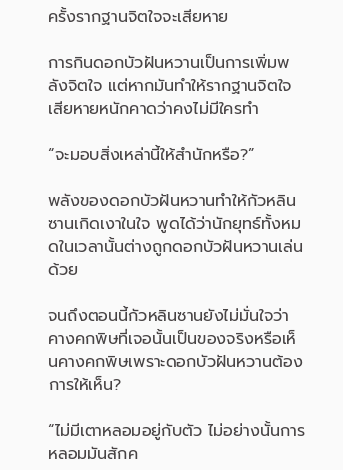ครั้งรากฐานจิตใจจะเสียหาย

การกินดอกบัวฝันหวานเป็นการเพิ่มพลังจิตใจ แต่หากมันทำให้รากฐานจิตใจเสียหายหนักคาดว่าคงไม่มีใครทำ

“จะมอบสิ่งเหล่านี้ให้สำนักหรือ?”

พลังของดอกบัวฝันหวานทำให้กัวหลินซานเกิดเงาในใจ พูดได้ว่านักยุทธ์ทั้งหมดในเวลานั้นต่างถูกดอกบัวฝันหวานเล่นด้วย

จนถึงตอนนี้กัวหลินซานยังไม่มั่นใจว่าคางคกพิษที่เจอนั้นเป็นของจริงหรือเห็นคางคกพิษเพราะดอกบัวฝันหวานต้องการให้เห็น?

“ไม่มีเตาหลอมอยู่กับตัว ไม่อย่างนั้นการหลอมมันสักค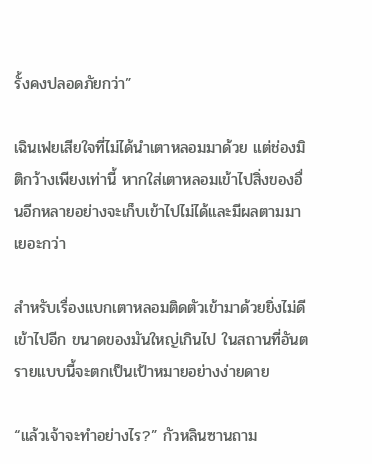รั้งคงปลอดภัยกว่า”

เฉินเฟยเสียใจที่ไม่ได้นำเตาหลอมมาด้วย แต่ช่องมิติกว้างเพียงเท่านี้ หากใส่เตาหลอมเข้าไปสิ่งของอื่นอีกหลายอย่างจะเก็บเข้าไปไม่ได้และมีผลตามมาเยอะกว่า

สำหรับเรื่องแบกเตาหลอมติดตัวเข้ามาด้วยยิ่งไม่ดีเข้าไปอีก ขนาดของมันใหญ่เกินไป ในสถานที่อันตรายแบบนี้จะตกเป็นเป้าหมายอย่างง่ายดาย

“แล้วเจ้าจะทำอย่างไร?” กัวหลินซานถาม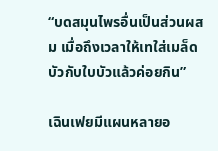“บดสมุนไพรอื่นเป็นส่วนผสม เมื่อถึงเวลาให้เทใส่เมล็ดบัวกับใบบัวแล้วค่อยกิน”

เฉินเฟยมีแผนหลายอ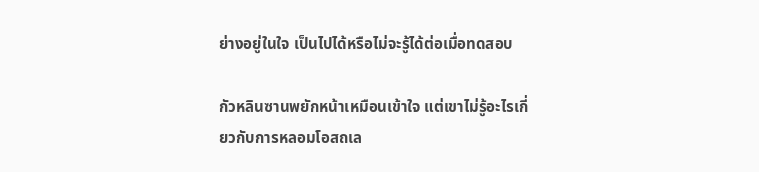ย่างอยู่ในใจ เป็นไปได้หรือไม่จะรู้ได้ต่อเมื่อทดสอบ

กัวหลินซานพยักหน้าเหมือนเข้าใจ แต่เขาไม่รู้อะไรเกี่ยวกับการหลอมโอสถเล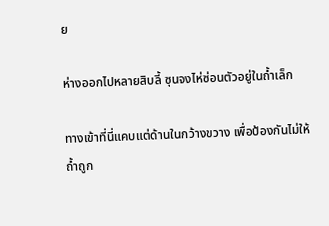ย

ห่างออกไปหลายสิบลี้ ซุนจงไห่ซ่อนตัวอยู่ในถ้ำเล็ก

ทางเข้าที่นี่แคบแต่ด้านในกว้างขวาง เพื่อป้องกันไม่ให้ถ้ำถูก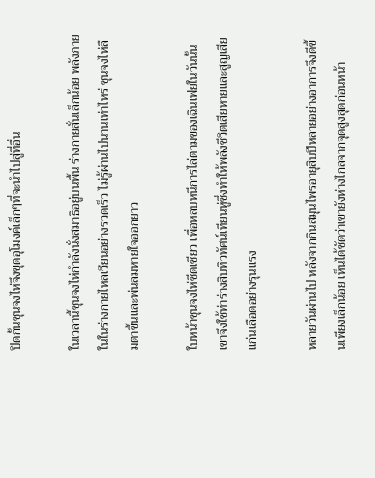ปิดกั้นซุนจงไห่จึงขุดอุโมงค์เล็กๆที่จะนำไปสู่ที่อื่น

ในเวลานี้ซุนจงไห่กำลังนั่งสมาธิอยู่บนพื้น ร่างกายสั่นเล็กน้อย พลังภายในในร่างกายไหลเวียนอย่างรวดเร็ว ไม่รู้ผ่านไปนานเท่าไหร่ ซุนจงไห่ลืมตาขึ้นและพ่นลมหายใจออกยาว

ใบหน้าซุนจงไห่ซีดเซียว เพื่อหลบหนีการไล่ตามของเฉินเฟยในวันนั้นเขาจึงใช้ท่าร่างสิบทิวทัศน์เทียนหู่ซึ่งทำให้พลังชีวิตเสียหายและสูญเสียแก่นเลือดอย่างรุนแรง

หลายวันผ่านไป หลังจากกินสมุนไพรอายุสิบปีหลายอย่างอาการจึงดีขึ้นเพียงเล็กน้อย เห็นได้ชัดว่าเขายังห่างไกลจากจุดสูงสุดก่อนหน้า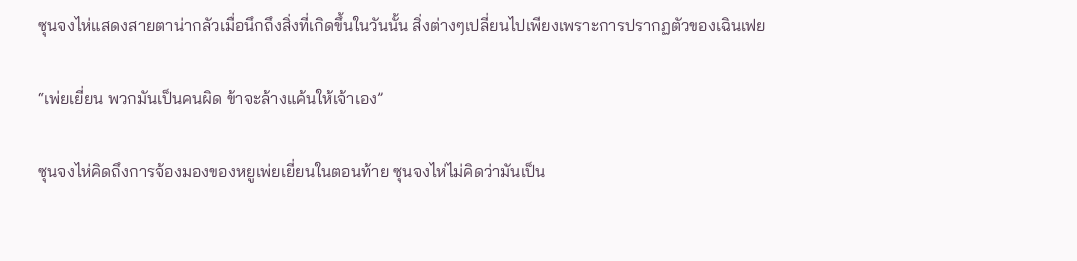ซุนจงไห่แสดงสายตาน่ากลัวเมื่อนึกถึงสิ่งที่เกิดขึ้นในวันนั้น สิ่งต่างๆเปลี่ยนไปเพียงเพราะการปรากฏตัวของเฉินเฟย

“เพ่ยเยี่ยน พวกมันเป็นคนผิด ข้าจะล้างแค้นให้เจ้าเอง”

ซุนจงไห่คิดถึงการจ้องมองของหยูเพ่ยเยี่ยนในตอนท้าย ซุนจงไห่ไม่คิดว่ามันเป็น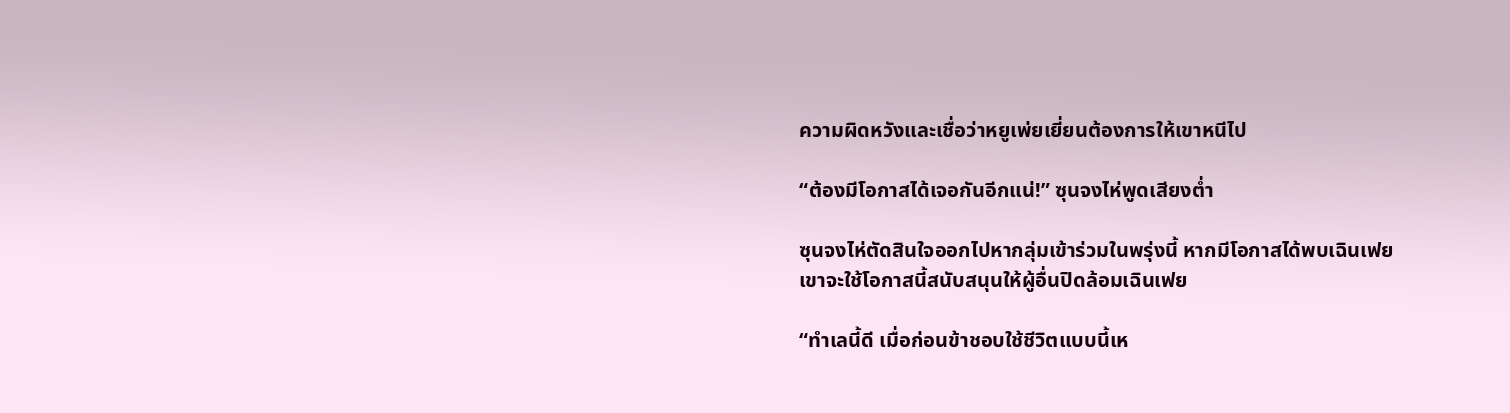ความผิดหวังและเชื่อว่าหยูเพ่ยเยี่ยนต้องการให้เขาหนีไป

“ต้องมีโอกาสได้เจอกันอีกแน่!” ซุนจงไห่พูดเสียงต่ำ

ซุนจงไห่ตัดสินใจออกไปหากลุ่มเข้าร่วมในพรุ่งนี้ หากมีโอกาสได้พบเฉินเฟย เขาจะใช้โอกาสนี้สนับสนุนให้ผู้อื่นปิดล้อมเฉินเฟย

“ทำเลนี้ดี เมื่อก่อนข้าชอบใช้ชีวิตแบบนี้เห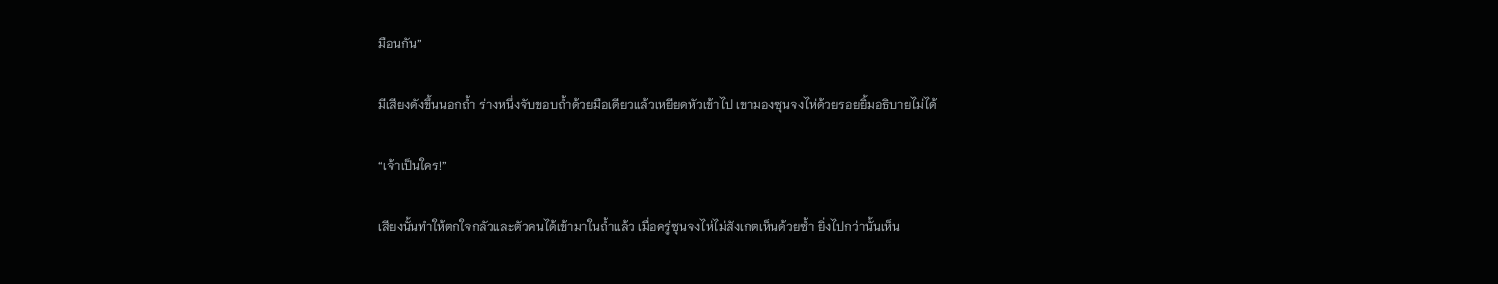มือนกัน”

มีเสียงดังขึ้นนอกถ้ำ ร่างหนึ่งจับขอบถ้ำด้วยมือเดียวแล้วเหยียดหัวเข้าไป เขามองซุนจงไห่ด้วยรอยยิ้มอธิบายไม่ได้

“เจ้าเป็นใคร!”

เสียงนั้นทำให้ตกใจกลัวและตัวคนได้เข้ามาในถ้ำแล้ว เมื่อครู่ซุนจงไห่ไม่สังเกตเห็นด้วยซ้ำ ยิ่งไปกว่านั้นเห็น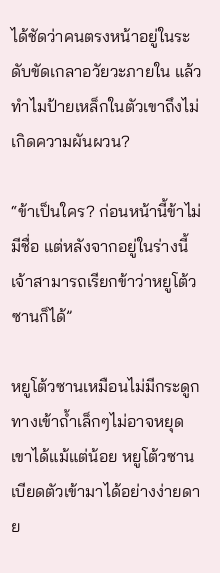ได้ชัดว่าคนตรงหน้าอยู่ในระดับขัดเกลาอวัยวะภายใน แล้วทำไมป้ายเหล็กในตัวเขาถึงไม่เกิดความผันผวน?

“ข้าเป็นใคร? ก่อนหน้านี้ข้าไม่มีชื่อ แต่หลังจากอยู่ในร่างนี้เจ้าสามารถเรียกข้าว่าหยูโต้วซานก็ได้”

หยูโต้วซานเหมือนไม่มีกระดูก ทางเข้าถ้ำเล็กๆไม่อาจหยุดเขาได้แม้แต่น้อย หยูโต้วซานเบียดตัวเข้ามาได้อย่างง่ายดาย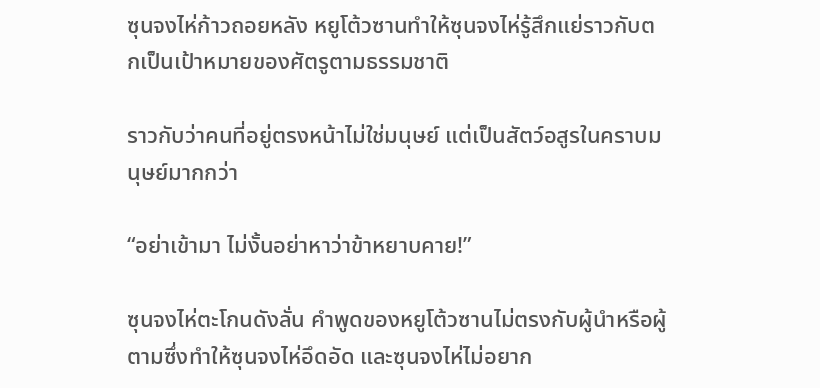ซุนจงไห่ก้าวถอยหลัง หยูโต้วซานทำให้ซุนจงไห่รู้สึกแย่ราวกับตกเป็นเป้าหมายของศัตรูตามธรรมชาติ

ราวกับว่าคนที่อยู่ตรงหน้าไม่ใช่มนุษย์ แต่เป็นสัตว์อสูรในคราบมนุษย์มากกว่า

“อย่าเข้ามา ไม่งั้นอย่าหาว่าข้าหยาบคาย!”

ซุนจงไห่ตะโกนดังลั่น คำพูดของหยูโต้วซานไม่ตรงกับผู้นำหรือผู้ตามซึ่งทำให้ซุนจงไห่อึดอัด และซุนจงไห่ไม่อยาก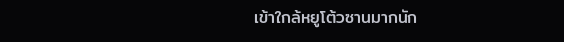เข้าใกล้หยูโต้วซานมากนัก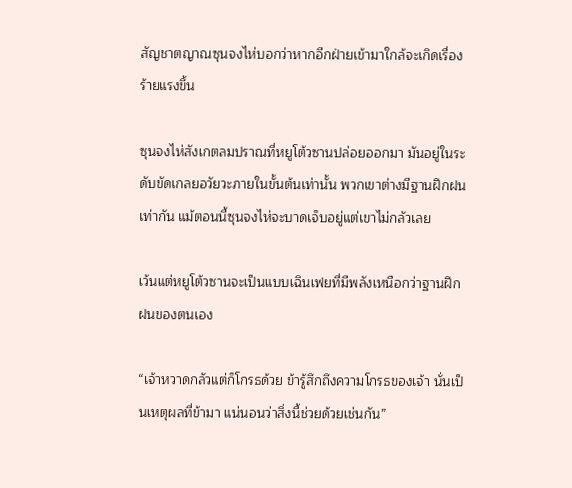สัญชาตญาณซุนจงไห่บอกว่าหากอีกฝ่ายเข้ามาใกล้จะเกิดเรื่องร้ายแรงขึ้น

ซุนจงไห่สังเกตลมปราณที่หยูโต้วซานปล่อยออกมา มันอยู่ในระดับขัดเกลยอวัยวะภายในขั้นต้นเท่านั้น พวกเขาต่างมีฐานฝึกฝนเท่ากัน แม้ตอนนี้ซุนจงไห่จะบาดเจ็บอยู่แต่เขาไม่กลัวเลย

เว้นแต่หยูโต้วซานจะเป็นแบบเฉินเฟยที่มีพลังเหนือกว่าฐานฝึกฝนของตนเอง

“เจ้าหวาดกลัวแต่ก็โกรธด้วย ข้ารู้สึกถึงความโกรธของเจ้า นั่นเป็นเหตุผลที่ข้ามา แน่นอนว่าสิ่งนี้ช่วยด้วยเช่นกัน”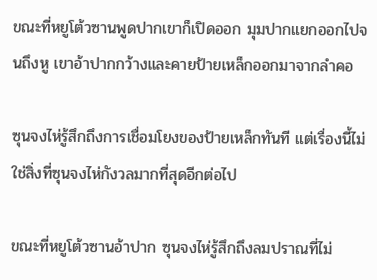ขณะที่หยูโต้วซานพูดปากเขาก็เปิดออก มุมปากแยกออกไปจนถึงหู เขาอ้าปากกว้างและคายป้ายเหล็กออกมาจากลำคอ

ซุนจงไห่รู้สึกถึงการเชื่อมโยงของป้ายเหล็กทันที แต่เรื่องนี้ไม่ใช่สิ่งที่ซุนจงไห่กังวลมากที่สุดอีกต่อไป

ขณะที่หยูโต้วซานอ้าปาก ซุนจงไห่รู้สึกถึงลมปราณที่ไม่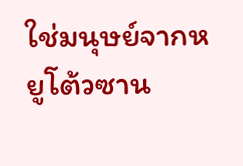ใช่มนุษย์จากหยูโต้วซาน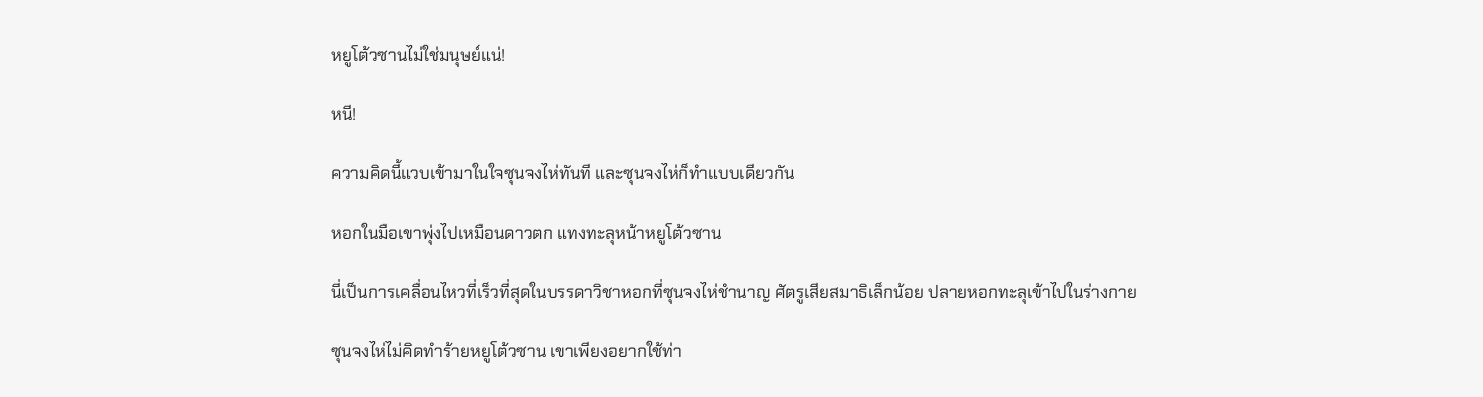หยูโต้วซานไม่ใช่มนุษย์แน่!

หนี!

ความคิดนี้แวบเข้ามาในใจซุนจงไห่ทันที และซุนจงไห่ก็ทำแบบเดียวกัน

หอกในมือเขาพุ่งไปเหมือนดาวตก แทงทะลุหน้าหยูโต้วซาน

นี่เป็นการเคลื่อนไหวที่เร็วที่สุดในบรรดาวิชาหอกที่ซุนจงไห่ชำนาญ ศัตรูเสียสมาธิเล็กน้อย ปลายหอกทะลุเข้าไปในร่างกาย

ซุนจงไห่ไม่คิดทำร้ายหยูโต้วซาน เขาเพียงอยากใช้ท่า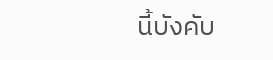นี้บังคับ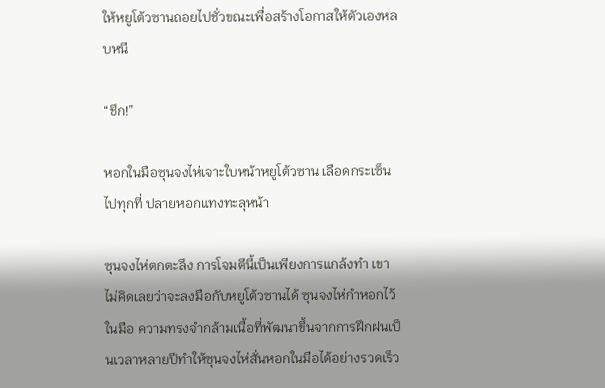ให้หยูโต้วซานถอยไปชั่วขณะเพื่อสร้างโอกาสให้ตัวเองหลบหนี

“ชึก!”

หอกในมือซุนจงไห่เจาะใบหน้าหยูโต้วซาน เลือดกระเซ็นไปทุกที่ ปลายหอกแทงทะลุหน้า

ซุนจงไห่ตกตะลึง การโจมตีนี้เป็นเพียงการแกล้งทำ เขาไม่คิดเลยว่าจะลงมือกับหยูโต้วซานได้ ซุนจงไห่กำหอกไว้ในมือ ความทรงจำกล้ามเนื้อที่พัฒนาขึ้นจากการฝึกฝนเป็นเวลาหลายปีทำให้ซุนจงไห่สั่นหอกในมือได้อย่างรวดเร็ว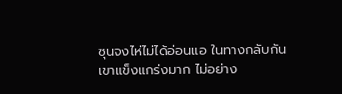ซุนจงไห่ไม่ได้อ่อนแอ ในทางกลับกันเขาแข็งแกร่งมาก ไม่อย่าง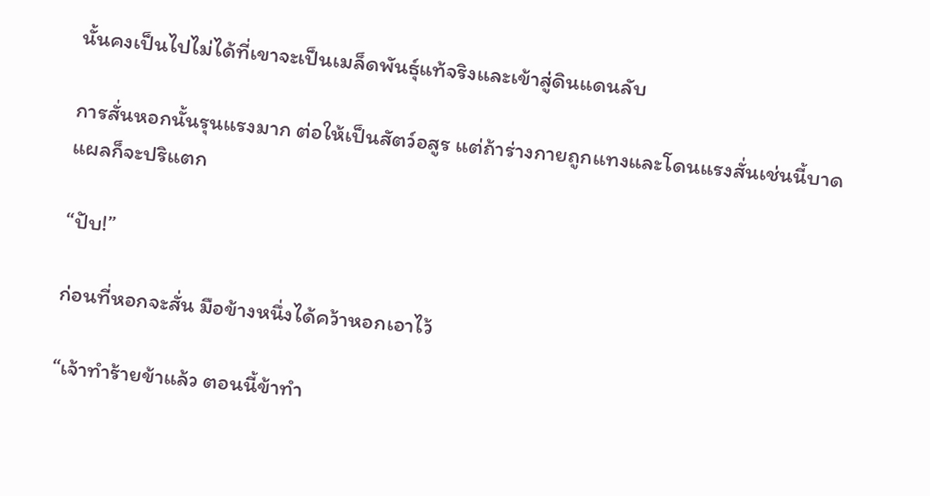นั้นคงเป็นไปไม่ได้ที่เขาจะเป็นเมล็ดพันธุ์แท้จริงและเข้าสู่ดินแดนลับ

การสั่นหอกนั้นรุนแรงมาก ต่อให้เป็นสัตว์อสูร แต่ถ้าร่างกายถูกแทงและโดนแรงสั่นเช่นนี้บาดแผลก็จะปริแตก

“ปับ!”

ก่อนที่หอกจะสั่น มือข้างหนึ่งได้คว้าหอกเอาไว้

“เจ้าทำร้ายข้าแล้ว ตอนนี้ข้าทำ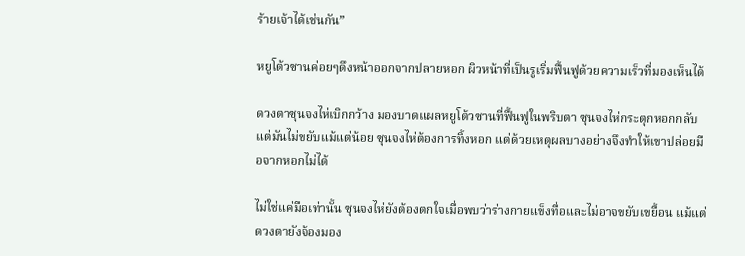ร้ายเจ้าได้เช่นกัน”

หยูโต้วซานค่อยๆดึงหน้าออกจากปลายหอก ผิวหน้าที่เป็นรูเริ่มฟื้นฟูด้วยความเร็วที่มองเห็นได้

ดวงตาซุนจงไห่เบิกกว้าง มองบาดแผลหยูโต้วซานที่ฟื้นฟูในพริบตา ซุนจงไห่กระตุกหอกกลับแต่มันไม่ขยับแม้แต่น้อย ซุนจงไห่ต้องการทิ้งหอก แต่ด้วยเหตุผลบางอย่างจึงทำให้เขาปล่อยมือจากหอกไม่ได้

ไม่ใช่แค่มือเท่านั้น ซุนจงไห่ยังต้องตกใจเมื่อพบว่าร่างกายแข็งทื่อและไม่อาจขยับเขยื้อน แม้แต่ดวงตายังจ้องมอง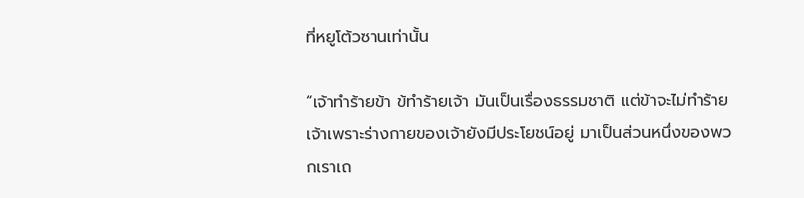ที่หยูโต้วซานเท่านั้น

“เจ้าทำร้ายข้า ข้ทำร้ายเจ้า มันเป็นเรื่องธรรมชาติ แต่ข้าจะไม่ทำร้ายเจ้าเพราะร่างกายของเจ้ายังมีประโยชน์อยู่ มาเป็นส่วนหนึ่งของพวกเราเถ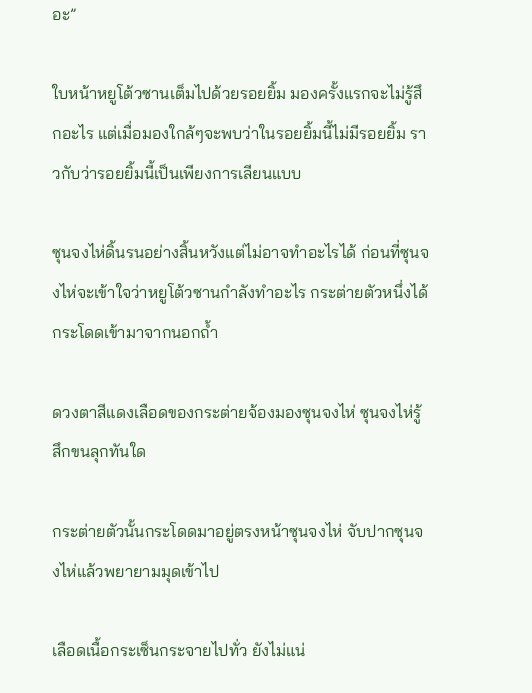อะ”

ใบหน้าหยูโต้วซานเต็มไปด้วยรอยยิ้ม มองครั้งแรกจะไม่รู้สึกอะไร แต่เมื่อมองใกล้ๆจะพบว่าในรอยยิ้มนี้ไม่มีรอยยิ้ม ราวกับว่ารอยยิ้มนี้เป็นเพียงการเลียนแบบ

ซุนจงไห่ดิ้นรนอย่างสิ้นหวังแต่ไม่อาจทำอะไรได้ ก่อนที่ซุนจงไห่จะเข้าใจว่าหยูโต้วซานกำลังทำอะไร กระต่ายตัวหนึ่งได้กระโดดเข้ามาจากนอกถ้ำ

ดวงตาสีแดงเลือดของกระต่ายจ้องมองซุนจงไห่ ซุนจงไห่รู้สึกขนลุกทันใด

กระต่ายตัวนั้นกระโดดมาอยู่ตรงหน้าซุนจงไห่ จับปากซุนจงไห่แล้วพยายามมุดเข้าไป

เลือดเนื้อกระเซ็นกระจายไปทั่ว ยังไม่แน่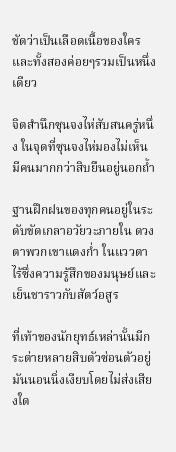ชัดว่าเป็นเลือดเนื้อของใคร และทั้งสองค่อยๆรวมเป็นหนึ่งเดียว

จิตสำนึกซุนจงไห่สับสนครู่หนึ่ง ในจุดที่ซุนจงไห่มองไม่เห็น มีคนมากกว่าสิบยืนอยู่นอกถ้ำ

ฐานฝึกฝนของทุกคนอยู่ในระดับขัดเกลาอวัยวะภายใน ดวงตาพวกเขาแดงก่ำ ในแววตาไร้ซึ่งความรู้สึกของมนุษย์และเย็นชาราวกับสัตว์อสูร

ที่เท้าของนักยุทธ์เหล่านั้นมีกระต่ายหลายสิบตัวซ่อนตัวอยู่ มันนอนนิ่งเงียบโดยไม่ส่งเสียงใด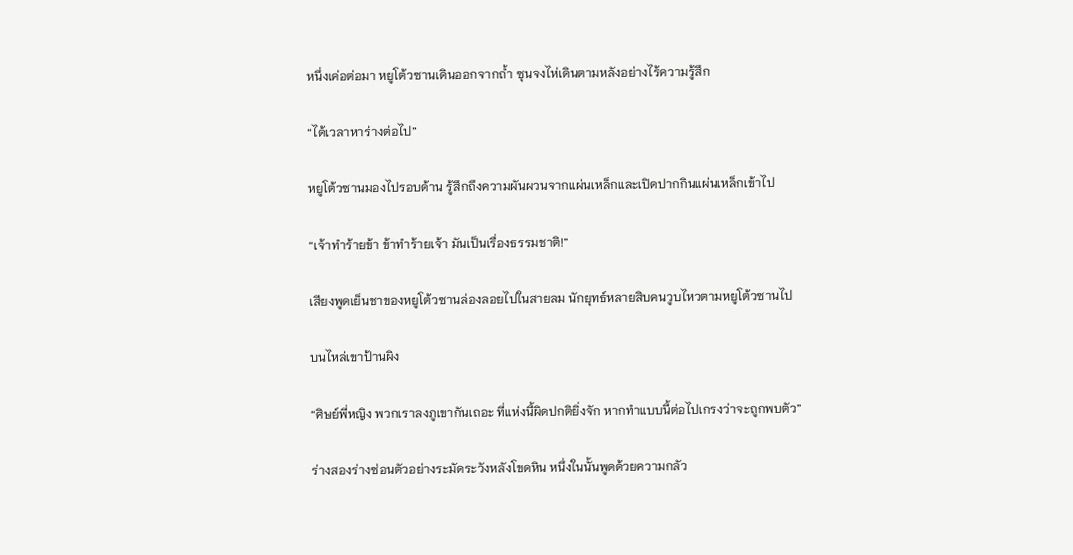หนึ่งเค่อต่อมา หยูโต้วซานเดินออกจากถ้ำ ซุนจงไห่เดินตามหลังอย่างไร้ความรู้สึก

“ได้เวลาหาร่างต่อไป”

หยูโต้วซานมองไปรอบด้าน รู้สึกถึงความผันผวนจากแผ่นเหล็กและเปิดปากกินแผ่นเหล็กเข้าไป

“เจ้าทำร้ายข้า ข้าทำร้ายเจ้า มันเป็นเรื่องธรรมชาติ!”

เสียงพูดเย็นชาของหยูโต้วซานล่องลอยไปในสายลม นักยุทธ์หลายสิบคนวูบไหวตามหยูโต้วซานไป

บนไหล่เขาป้านผิง

“ศิษย์พี่หญิง พวกเราลงภูเขากันเถอะ ที่แห่งนี้ผิดปกติยิ่งจัก หากทำแบบนี้ต่อไปเกรงว่าจะถูกพบตัว”

ร่างสองร่างซ่อนตัวอย่างระมัดระวังหลังโขดหิน หนึ่งในนั้นพูดด้วยความกลัว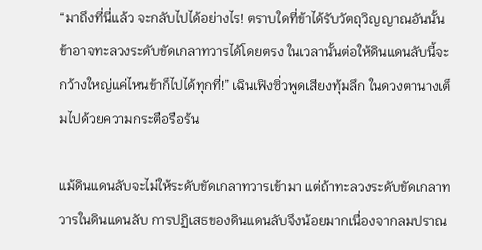“มาถึงที่นี่แล้ว จะกลับไปได้อย่างไร! ตราบใดที่ข้าได้รับวัตถุวิญญาณอันนั้น ข้าอาจทะลวงระดับขัดเกลาทวารได้โดยตรง ในเวลานั้นต่อให้ดินแดนลับนี้จะกว้างใหญ่แค่ไหนข้าก็ไปได้ทุกที่!” เฉินเฟิงซิ่วพูดเสียงทุ้มลึก ในดวงตานางเต็มไปด้วยความกระตือรือร้น

แม้ดินแดนลับจะไม่ให้ระดับขัดเกลาทวารเข้ามา แต่ถ้าทะลวงระดับขัดเกลาทวารในดินแดนลับ การปฏิเสธของดินแดนลับจึงน้อยมากเนื่องจากลมปราณ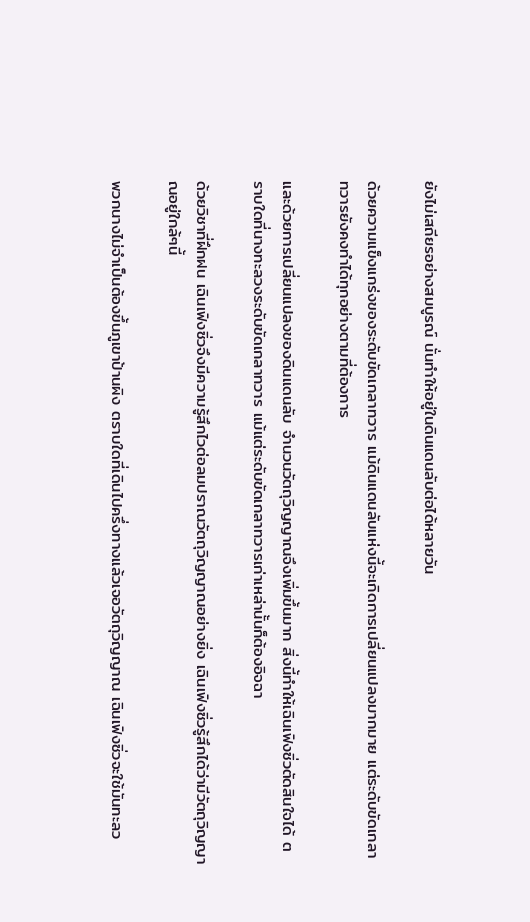ยังไม่เสถียรอย่างสมบูรณ์ นั่นทำให้อยู่ในดินแดนลับต่อได้หลายวัน

ด้วยความแข็งแกร่งของระดับขัดเกลาทวาร แม้ดินแดนลับแห่งนี้จะเกิดการเปลี่ยนแปลงมากมาย แต่ระดับขัดเกลาทวารยังคงทำได้ทุกอย่างตามที่ต้องการ

และด้วยการเปลี่ยนแปลงของดินแดนลับ จำนวนวัตถุวิญญาณจึงเพิ่มขึ้นมาก สิ่งนี้ทำให้เฉินเฟิงซิ่วตัดสินใจได้ ตราบใดที่นางทะลวงระดับขัดเกลาทวาร แม้แต่ระดับขัดเกลาทวารเก่าเหล่านั้นก็ต้องอิจฉา

ด้วยวิชาที่ฝึกฝน เฉินเฟิงซิ่วจึงมีความรู้สึกไวต่อลมปราณวัตถุวิญญาณอย่างยิ่ง เฉินเฟิงซิ่วรู้สึกได้ว่ามีวัตถุวิญญาณอยู่ใกล้ๆนี้

พวกนางไม่จำเป็นต้องขึ้นภูเขาป้านผิง ตราบใดที่เดินไปครึ่งทางแล้วเจอวัตถุวิญญาณ เฉินเฟิงซิ่วจะใช้มันทะลว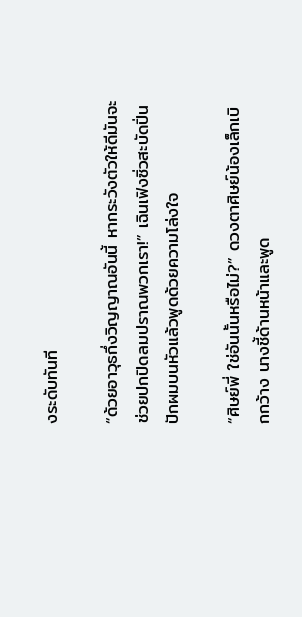งระดับทันที

“ด้วยอาวุธกึ่งวิญญาณอันนี้ หากระวังตัวให้ดีมันจะช่วยปกปิดลมปราณพวกเรา!” เฉินเฟิงซิ่วสะบัดปิ่นปักผมบนหัวแล้วพูดด้วยความโล่งใจ

“ศิษย์พี่ ใช่อันนั้นหรือไม่?” ดวงตาศิษย์น้องเล็กเบิกกว้าง นางชี้ด้านหน้าและพูด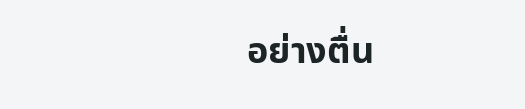อย่างตื่น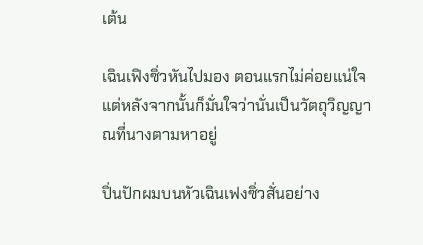เต้น

เฉินเฟิงซิ่วหันไปมอง ตอนแรกไม่ค่อยแน่ใจ แต่หลังจากนั้นก็มั่นใจว่านั่นเป็นวัตถุวิญญาณที่นางตามหาอยู่

ปิ่นปักผมบนหัวเฉินเฟงซิ่วสั่นอย่าง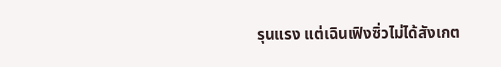รุนแรง แต่เฉินเฟิงซิ่วไม่ได้สังเกต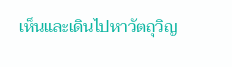เห็นและเดินไปหาวัตถุวิญ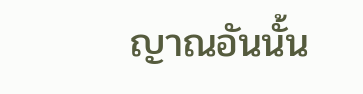ญาณอันนั้น